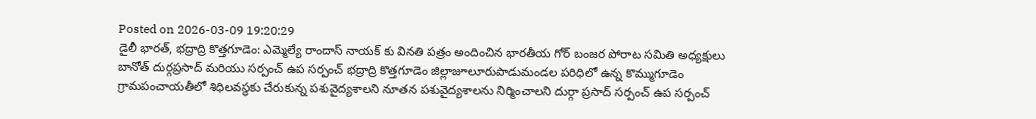Posted on 2026-03-09 19:20:29
డైలీ భారత్, భద్రాద్రి కొత్తగూడెం: ఎమ్మెల్యే రాందాస్ నాయక్ కు వినతి పత్రం అందించిన భారతీయ గోర్ బంజర పోరాట సమితి అధ్యక్షులు బానోత్ దుర్గప్రసాద్ మరియు సర్పంచ్ ఉప సర్పంచ్ భద్రాద్రి కొత్తగూడెం జిల్లాజూలూరుపాడుమండల పరిధిలో ఉన్న కొమ్ముగూడెం గ్రామపంచాయతీలో శిధిలవస్థకు చేరుకున్న పశువైద్యశాలని నూతన పశువైద్యశాలను నిర్మించాలని దుర్గా ప్రసాద్ సర్పంచ్ ఉప సర్పంచ్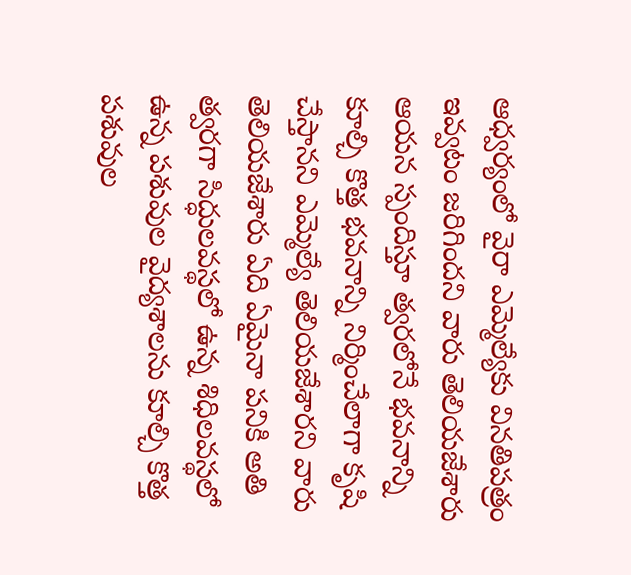ఆధ్వర్యంలో వైరా ఎమ్మెల్యేకు వినతిపత్రం ఇవ్వటం జరిగిందని వారు తెలియజేశారు ఆయన స్పందిస్తూ త్వరలోనే భవనాన్ని కూల్చి కొత్త భవనాన్ని నిర్మించేలాగా కృషి చేస్తానని ఎమ్మెల్యే తెలియజేశారని వారు తెలియజేశారు ఏది ఏమైనా పనికి అతి త్వరగా సిద్ధులవస్థలో ఉన్న శిధిలవస్థలో ఉన్న పశువుల వైద్యశాలను కూల్చి కొత్త పశువుల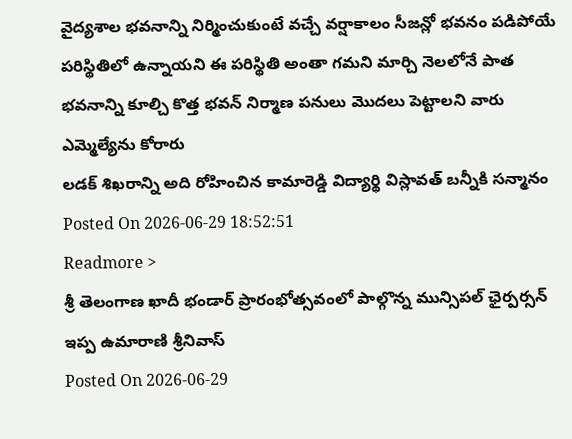వైద్యశాల భవనాన్ని నిర్మించుకుంటే వచ్చే వర్షాకాలం సీజన్లో భవనం పడిపోయే పరిస్థితిలో ఉన్నాయని ఈ పరిస్థితి అంతా గమని మార్చి నెలలోనే పాత భవనాన్ని కూల్చి కొత్త భవన్ నిర్మాణ పనులు మొదలు పెట్టాలని వారు ఎమ్మెల్యేను కోరారు
లడక్ శిఖరాన్ని అది రోహించిన కామారెడ్డి విద్యార్థి విస్లావత్ బన్నీకి సన్మానం
Posted On 2026-06-29 18:52:51
Readmore >
శ్రీ తెలంగాణ ఖాదీ భండార్ ప్రారంభోత్సవంలో పాల్గొన్న మున్సిపల్ ఛైర్పర్సన్ ఇప్ప ఉమారాణి శ్రీనివాస్
Posted On 2026-06-29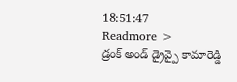18:51:47
Readmore >
డ్రంక్ అండ్ డ్రైవ్పై కామారెడ్డి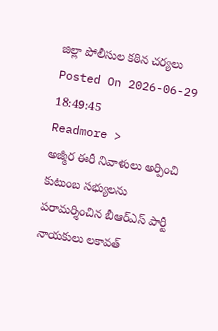జిల్లా పోలీసుల కఠిన చర్యలు
Posted On 2026-06-29 18:49:45
Readmore >
అజ్మీర ఈరీ నివాళులు అర్పించి కుటుంబ సభ్యులను పరామర్శించిన బీఆర్ఎస్ పార్టీ నాయకులు లకావత్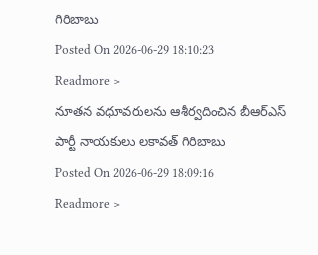గిరిబాబు
Posted On 2026-06-29 18:10:23
Readmore >
నూతన వధూవరులను ఆశీర్వదించిన బీఆర్ఎస్ పార్టీ నాయకులు లకావత్ గిరిబాబు
Posted On 2026-06-29 18:09:16
Readmore >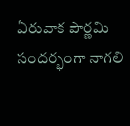ఏరువాక పౌర్ణమి సందర్భంగా నాగలి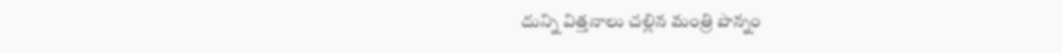దున్ని విత్తనాలు చల్లిన మంత్రి పొన్నం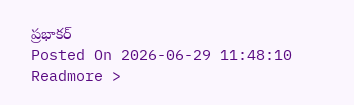ప్రభాకర్
Posted On 2026-06-29 11:48:10
Readmore >